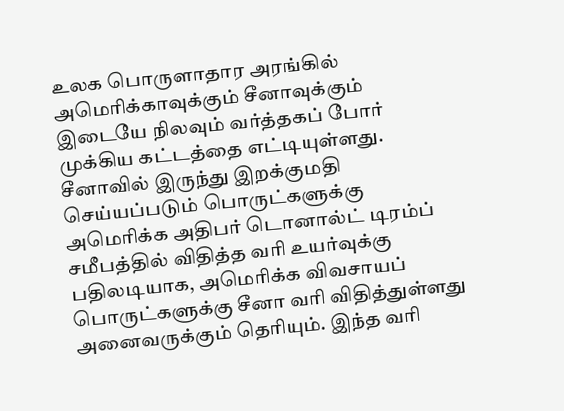உலக பொருளாதார அரங்கில் அமெரிக்காவுக்கும் சீனாவுக்கும் இடையே நிலவும் வர்த்தகப் போர் முக்கிய கட்டத்தை எட்டியுள்ளது. சீனாவில் இருந்து இறக்குமதி செய்யப்படும் பொருட்களுக்கு அமெரிக்க அதிபர் டொனால்ட் டிரம்ப் சமீபத்தில் விதித்த வரி உயர்வுக்கு பதிலடியாக, அமெரிக்க விவசாயப் பொருட்களுக்கு சீனா வரி விதித்துள்ளது அனைவருக்கும் தெரியும். இந்த வரி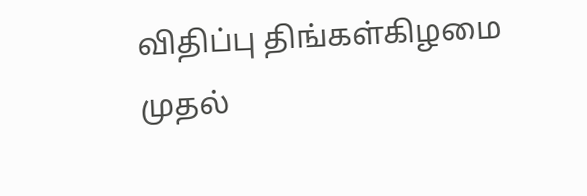விதிப்பு திங்கள்கிழமை முதல்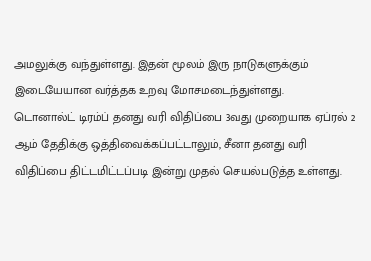அமலுக்கு வந்துள்ளது. இதன் மூலம் இரு நாடுகளுக்கும் இடையேயான வர்த்தக உறவு மோசமடைந்துள்ளது.
டொனால்ட் டிரம்ப் தனது வரி விதிப்பை 3வது முறையாக ஏப்ரல் 2 ஆம் தேதிக்கு ஒத்திவைக்கப்பட்டாலும், சீனா தனது வரி விதிப்பை திட்டமிட்டப்படி இன்று முதல் செயல்படுத்த உள்ளது.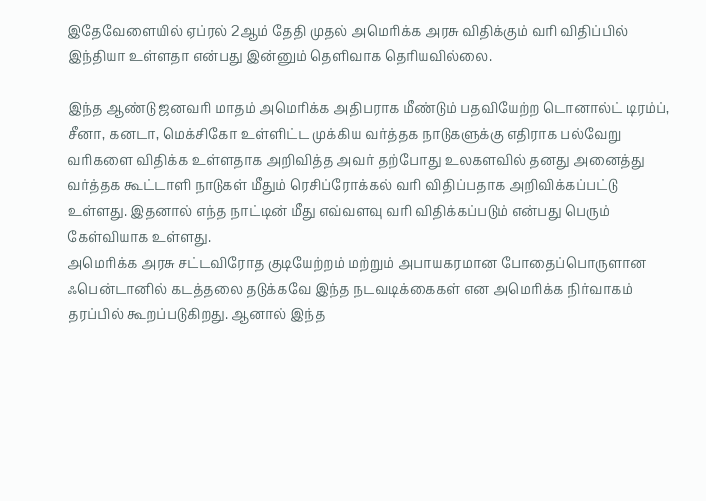இதேவேளையில் ஏப்ரல் 2ஆம் தேதி முதல் அமெரிக்க அரசு விதிக்கும் வரி விதிப்பில் இந்தியா உள்ளதா என்பது இன்னும் தெளிவாக தெரியவில்லை.

இந்த ஆண்டு ஜனவரி மாதம் அமெரிக்க அதிபராக மீண்டும் பதவியேற்ற டொனால்ட் டிரம்ப், சீனா, கனடா, மெக்சிகோ உள்ளிட்ட முக்கிய வர்த்தக நாடுகளுக்கு எதிராக பல்வேறு வரிகளை விதிக்க உள்ளதாக அறிவித்த அவர் தற்போது உலகளவில் தனது அனைத்து வர்த்தக கூட்டாளி நாடுகள் மீதும் ரெசிப்ரோக்கல் வரி விதிப்பதாக அறிவிக்கப்பட்டு உள்ளது. இதனால் எந்த நாட்டின் மீது எவ்வளவு வரி விதிக்கப்படும் என்பது பெரும் கேள்வியாக உள்ளது.
அமெரிக்க அரசு சட்டவிரோத குடியேற்றம் மற்றும் அபாயகரமான போதைப்பொருளான ஃபென்டானில் கடத்தலை தடுக்கவே இந்த நடவடிக்கைகள் என அமெரிக்க நிர்வாகம் தரப்பில் கூறப்படுகிறது. ஆனால் இந்த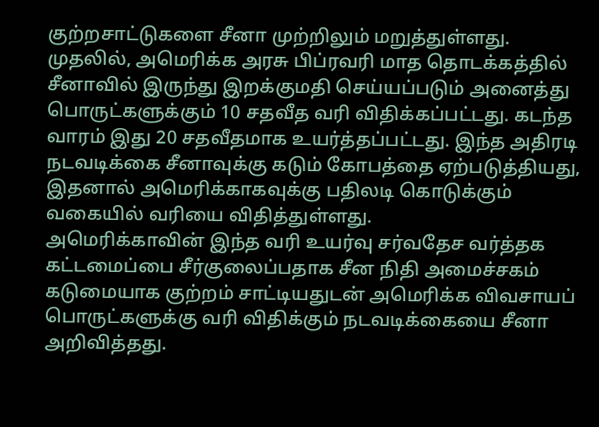குற்றசாட்டுகளை சீனா முற்றிலும் மறுத்துள்ளது.
முதலில், அமெரிக்க அரசு பிப்ரவரி மாத தொடக்கத்தில் சீனாவில் இருந்து இறக்குமதி செய்யப்படும் அனைத்து பொருட்களுக்கும் 10 சதவீத வரி விதிக்கப்பட்டது. கடந்த வாரம் இது 20 சதவீதமாக உயர்த்தப்பட்டது. இந்த அதிரடி நடவடிக்கை சீனாவுக்கு கடும் கோபத்தை ஏற்படுத்தியது, இதனால் அமெரிக்காகவுக்கு பதிலடி கொடுக்கும் வகையில் வரியை விதித்துள்ளது.
அமெரிக்காவின் இந்த வரி உயர்வு சர்வதேச வர்த்தக கட்டமைப்பை சீர்குலைப்பதாக சீன நிதி அமைச்சகம் கடுமையாக குற்றம் சாட்டியதுடன் அமெரிக்க விவசாயப் பொருட்களுக்கு வரி விதிக்கும் நடவடிக்கையை சீனா அறிவித்தது.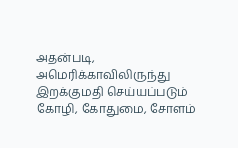அதன்படி, அமெரிக்காவிலிருந்து இறக்குமதி செய்யப்படும் கோழி, கோதுமை, சோளம்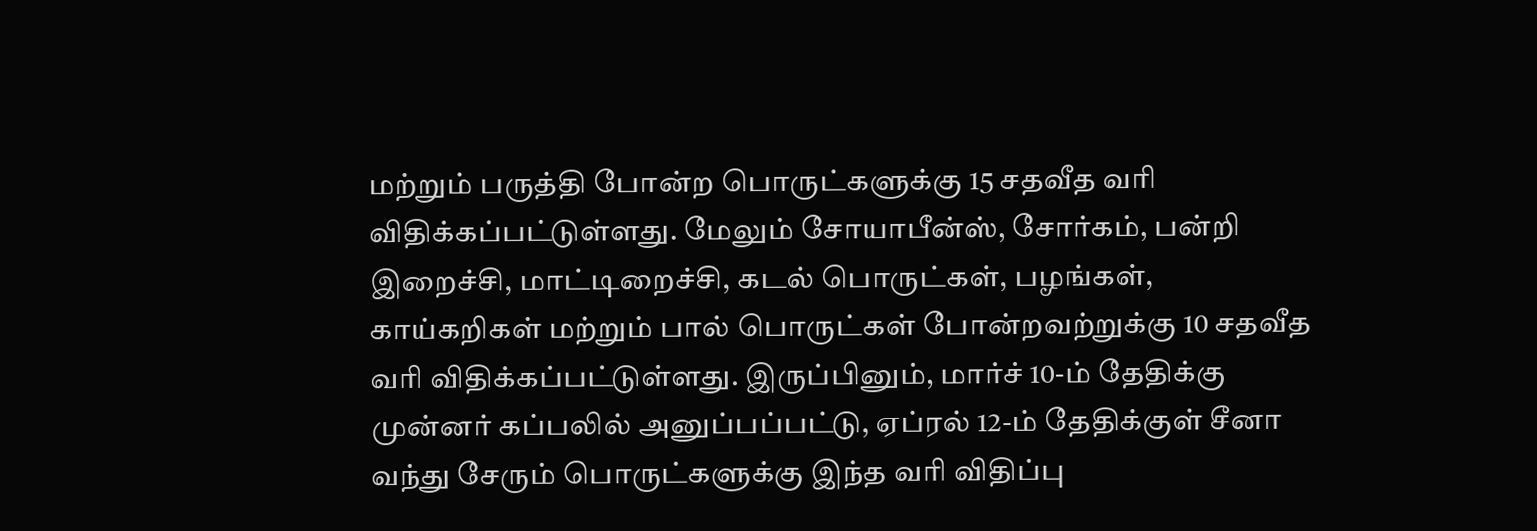மற்றும் பருத்தி போன்ற பொருட்களுக்கு 15 சதவீத வரி விதிக்கப்பட்டுள்ளது. மேலும் சோயாபீன்ஸ், சோர்கம், பன்றி இறைச்சி, மாட்டிறைச்சி, கடல் பொருட்கள், பழங்கள், காய்கறிகள் மற்றும் பால் பொருட்கள் போன்றவற்றுக்கு 10 சதவீத வரி விதிக்கப்பட்டுள்ளது. இருப்பினும், மார்ச் 10-ம் தேதிக்கு முன்னர் கப்பலில் அனுப்பப்பட்டு, ஏப்ரல் 12-ம் தேதிக்குள் சீனா வந்து சேரும் பொருட்களுக்கு இந்த வரி விதிப்பு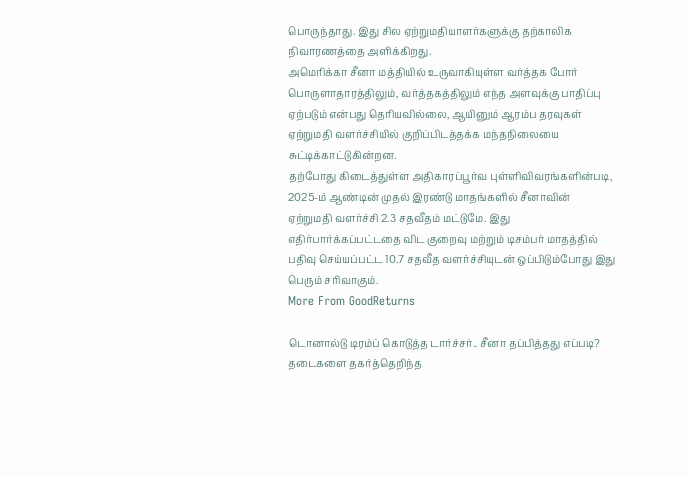பொருந்தாது. இது சில ஏற்றுமதியாளர்களுக்கு தற்காலிக நிவாரணத்தை அளிக்கிறது.
அமெரிக்கா சீனா மத்தியில் உருவாகியுள்ள வர்த்தக போர் பொருளாதாரத்திலும், வர்த்தகத்திலும் எந்த அளவுக்கு பாதிப்பு ஏற்படும் என்பது தெரியவில்லை, ஆயினும் ஆரம்ப தரவுகள் ஏற்றுமதி வளர்ச்சியில் குறிப்பிடத்தக்க மந்தநிலையை சுட்டிக்காட்டுகின்றன.
தற்போது கிடைத்துள்ள அதிகாரப்பூர்வ புள்ளிவிவரங்களின்படி, 2025-ம் ஆண்டின் முதல் இரண்டு மாதங்களில் சீனாவின் ஏற்றுமதி வளர்ச்சி 2.3 சதவீதம் மட்டுமே. இது எதிர்பார்க்கப்பட்டதை விட குறைவு மற்றும் டிசம்பர் மாதத்தில் பதிவு செய்யப்பட்ட 10.7 சதவீத வளர்ச்சியுடன் ஒப்பிடும்போது இது பெரும் சரிவாகும்.
More From GoodReturns

டொனால்டு டிரம்ப் கொடுத்த டார்ச்சர்.. சீனா தப்பித்தது எப்படி? தடைகளை தகர்த்தெறிந்த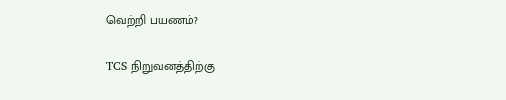வெற்றி பயணம்?

TCS நிறுவனத்திற்கு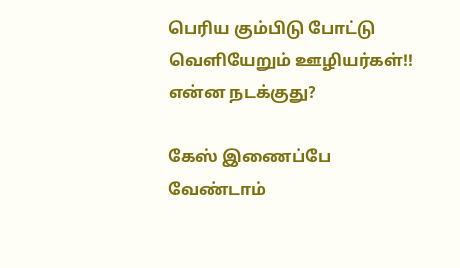பெரிய கும்பிடு போட்டு வெளியேறும் ஊழியர்கள்!! என்ன நடக்குது?

கேஸ் இணைப்பே வேண்டாம்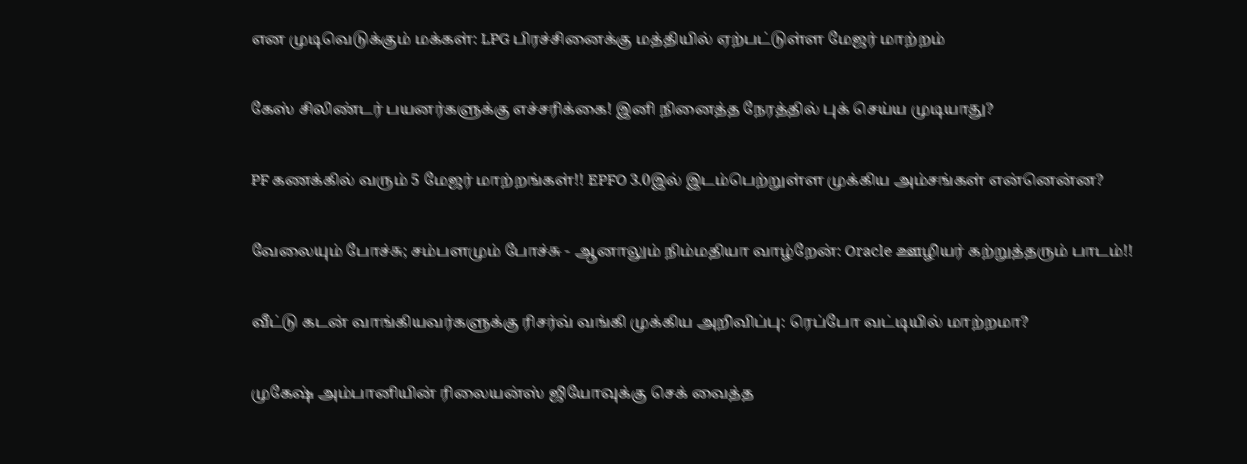என முடிவெடுக்கும் மக்கள்: LPG பிரச்சினைக்கு மத்தியில் ஏற்பட்டுள்ள மேஜர் மாற்றம்

கேஸ் சிலிண்டர் பயனர்களுக்கு எச்சரிக்கை! இனி நினைத்த நேரத்தில் புக் செய்ய முடியாது?

PF கணக்கில் வரும் 5 மேஜர் மாற்றங்கள்!! EPFO 3.0இல் இடம்பெற்றுள்ள முக்கிய அம்சங்கள் என்னென்ன?

வேலையும் போச்சு; சம்பளமும் போச்சு - ஆனாலும் நிம்மதியா வாழ்றேன்: Oracle ஊழியர் கற்றுத்தரும் பாடம்!!

வீட்டு கடன் வாங்கியவர்களுக்கு ரிசர்வ் வங்கி முக்கிய அறிவிப்பு: ரெப்போ வட்டியில் மாற்றமா?

முகேஷ் அம்பானியின் ரிலையன்ஸ் ஜியோவுக்கு செக் வைத்த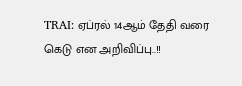TRAI: ஏப்ரல் 14ஆம் தேதி வரை கெடு என அறிவிப்பு..!!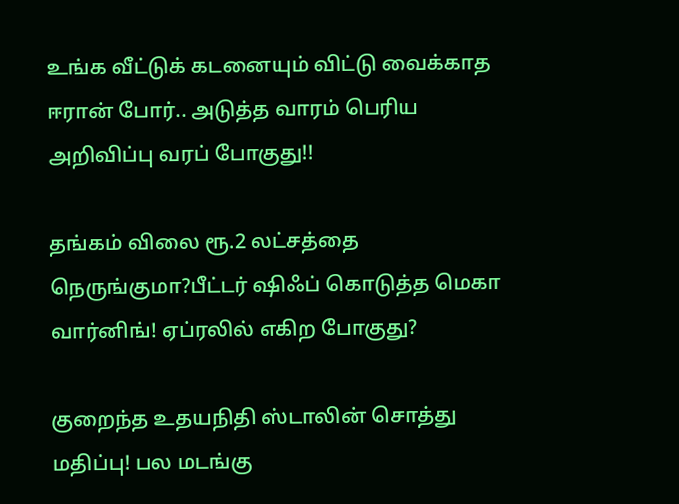உங்க வீட்டுக் கடனையும் விட்டு வைக்காத ஈரான் போர்.. அடுத்த வாரம் பெரிய அறிவிப்பு வரப் போகுது!!

தங்கம் விலை ரூ.2 லட்சத்தை நெருங்குமா?பீட்டர் ஷிஃப் கொடுத்த மெகா வார்னிங்! ஏப்ரலில் எகிற போகுது?

குறைந்த உதயநிதி ஸ்டாலின் சொத்து மதிப்பு! பல மடங்கு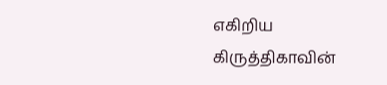எகிறிய கிருத்திகாவின்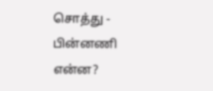சொத்து - பின்னணி என்ன?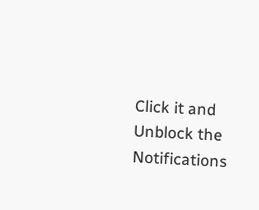Click it and Unblock the Notifications